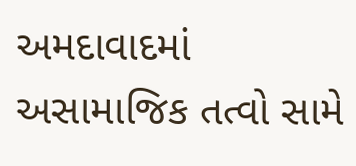અમદાવાદમાં અસામાજિક તત્વો સામે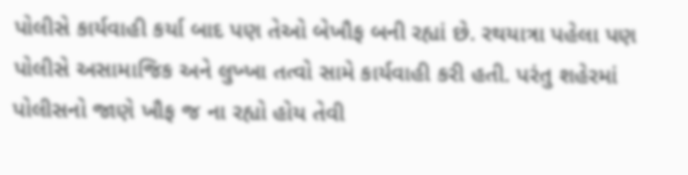પોલીસે કાર્યવાહી કર્યા બાદ પણ તેઓ બેખૌફ બની રહ્યાં છે. રથયાત્રા પહેલા પણ પોલીસે અસામાજિક અને લુખ્ખા તત્વો સામે કાર્યવાહી કરી હતી. પરંતુ શહેરમાં પોલીસનો જાણે ખૌફ જ ના રહ્યો હોય તેવી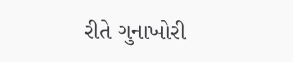રીતે ગુનાખોરી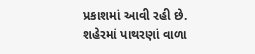પ્રકાશમાં આવી રહી છે. શહેરમાં પાથરણાં વાળા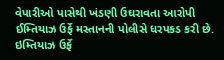વેપારીઓ પાસેથી ખંડણી ઉઘરાવતા આરોપી ઈમ્તિયાઝ ઉર્ફે મસ્તાનની પોલીસે ધરપકડ કરી છે.
ઇમ્તિયાઝ ઉર્ફે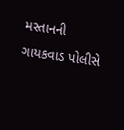મસ્તાનની ગાયકવાડ પોલીસે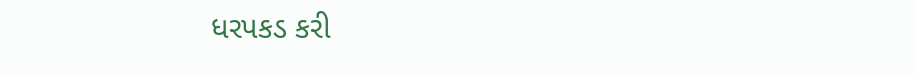ધરપકડ કરી